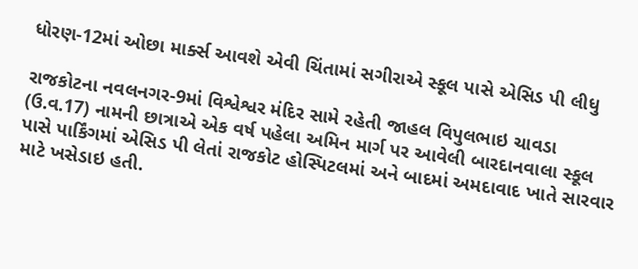ધોરણ-12માં ઓછા માર્ક્સ આવશે એવી ચિંતામાં સગીરાએ સ્કૂલ પાસે એસિડ પી લીધુ

રાજકોટના નવલનગર-9માં વિશ્વેશ્વર મંદિર સામે રહેતી જાહલ વિપુલભાઇ ચાવડા (ઉ.વ.17) નામની છાત્રાએ એક વર્ષ પહેલા અમિન માર્ગ પર આવેલી બારદાનવાલા સ્‍કૂલ પાસે પાર્કિંગમાં એસિડ પી લેતાં રાજકોટ હોસ્‍પિટલમાં અને બાદમાં અમદાવાદ ખાતે સારવાર માટે ખસેડાઇ હતી.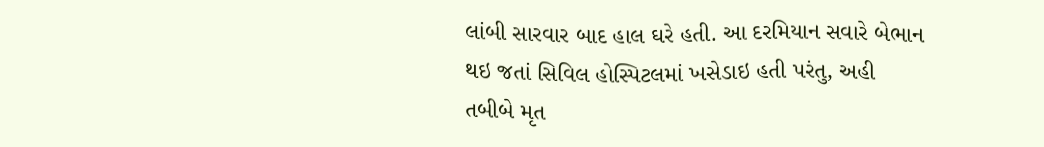લાંબી સારવાર બાદ હાલ ઘરે હતી. આ દરમિયાન સવારે બેભાન થઇ જતાં સિવિલ હોસ્‍પિટલમાં ખસેડાઇ હતી પરંતુ, અહી તબીબે મૃત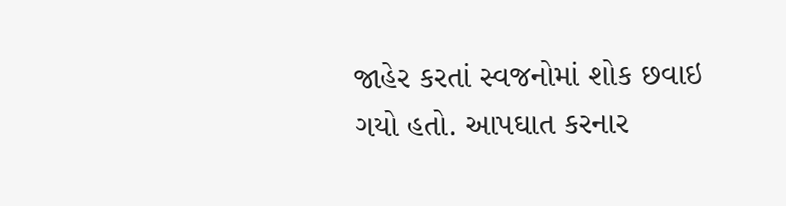જાહેર કરતાં સ્‍વજનોમાં શોક છવાઇ ગયો હતો. આપઘાત કરનાર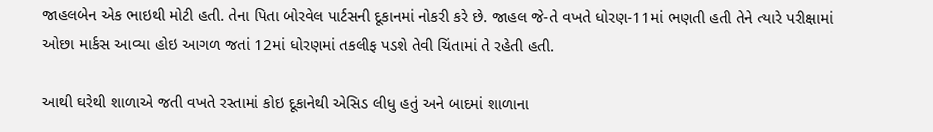જાહલબેન એક ભાઇથી મોટી હતી. તેના પિતા બોરવેલ પાર્ટસની દૂકાનમાં નોકરી કરે છે. જાહલ જે-તે વખતે ધોરણ-11માં ભણતી હતી તેને ત્‍યારે પરીક્ષામાં ઓછા માર્કસ આવ્‍યા હોઇ આગળ જતાં 12માં ધોરણમાં તકલીફ પડશે તેવી ચિંતામાં તે રહેતી હતી.

આથી ઘરેથી શાળાએ જતી વખતે રસ્‍તામાં કોઇ દૂકાનેથી એસિડ લીધુ હતું અને બાદમાં શાળાના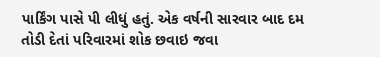પાર્કિંગ પાસે પી લીધું હતું. એક વર્ષની સારવાર બાદ દમ તોડી દેતાં પરિવારમાં શોક છવાઇ જવા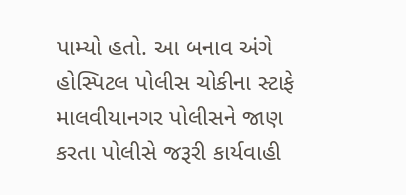પામ્યો હતો. આ બનાવ અંગે હોસ્‍પિટલ પોલીસ ચોકીના સ્ટાફે માલવીયાનગર પોલીસને જાણ કરતા પોલીસે જરૂરી કાર્યવાહી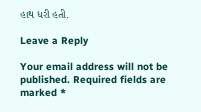હાથ ધરી હતી.

Leave a Reply

Your email address will not be published. Required fields are marked *